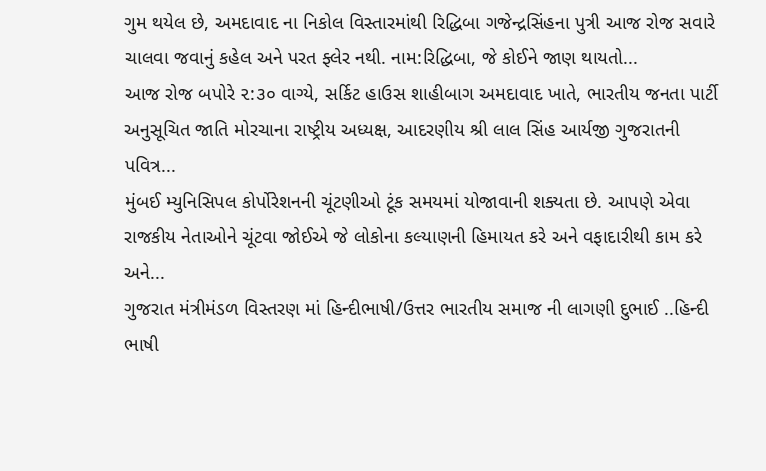ગુમ થયેલ છે, અમદાવાદ ના નિકોલ વિસ્તારમાંથી રિદ્ધિબા ગજેન્દ્રસિંહના પુત્રી આજ રોજ સવારે ચાલવા જવાનું કહેલ અને પરત ફ્લેર નથી. નામ:રિદ્ધિબા, જે કોઈને જાણ થાયતો...
આજ રોજ બપોરે ૨:૩૦ વાગ્યે, સર્કિટ હાઉસ શાહીબાગ અમદાવાદ ખાતે, ભારતીય જનતા પાર્ટી અનુસૂચિત જાતિ મોરચાના રાષ્ટ્રીય અધ્યક્ષ, આદરણીય શ્રી લાલ સિંહ આર્યજી ગુજરાતની પવિત્ર...
મુંબઈ મ્યુનિસિપલ કોર્પોરેશનની ચૂંટણીઓ ટૂંક સમયમાં યોજાવાની શક્યતા છે. આપણે એવા રાજકીય નેતાઓને ચૂંટવા જોઈએ જે લોકોના કલ્યાણની હિમાયત કરે અને વફાદારીથી કામ કરે અને...
ગુજરાત મંત્રીમંડળ વિસ્તરણ માં હિન્દીભાષી/ઉત્તર ભારતીય સમાજ ની લાગણી દુભાઈ ..હિન્દી ભાષી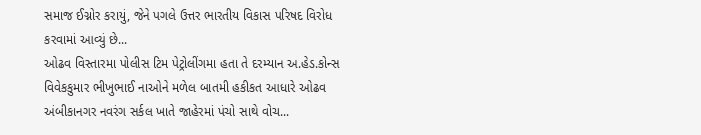સમાજ ઈગ્નોર કરાયું, જેને પગલે ઉત્તર ભારતીય વિકાસ પરિષદ વિરોધ કરવામાં આવ્યું છે...
ઓઢવ વિસ્તારમા પોલીસ ટિમ પેટ્રોલીંગમા હતા તે દરમ્યાન અ.હેડ.કોન્સ વિવેકકુમાર ભીખુભાઈ નાઓને મળેલ બાતમી હકીકત આધારે ઓઢવ અંબીકાનગર નવરંગ સર્કલ ખાતે જાહેરમાં પંચો સાથે વોચ...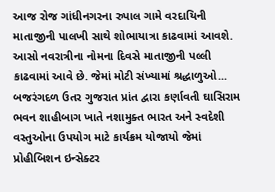આજ રોજ ગાંધીનગરના રુપાલ ગામે વરદાયિની માતાજીની પાલખી સાથે શોભાયાત્રા કાઢવામાં આવશે. આસો નવરાત્રીના નોમના દિવસે માતાજીની પલ્લી કાઢવામાં આવે છે. જેમાં મોટી સંખ્યામાં શ્રદ્ધાળુઓ...
બજરંગદળ ઉતર ગુજરાત પ્રાંત દ્વારા કર્ણાવતી ઘાસિરામ ભવન શાહીબાગ ખાતે નશામુક્ત ભારત અને સ્વદેશી વસ્તુઓના ઉપયોગ માટે કાર્યક્રમ યોજાયો જેમાં પ્રોહીબિશન ઇન્સેક્ટર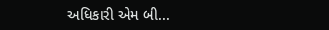અધિકારી એમ બી...